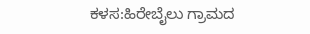ಕಳಸ:ಹಿರೇಬೈಲು ಗ್ರಾಮದ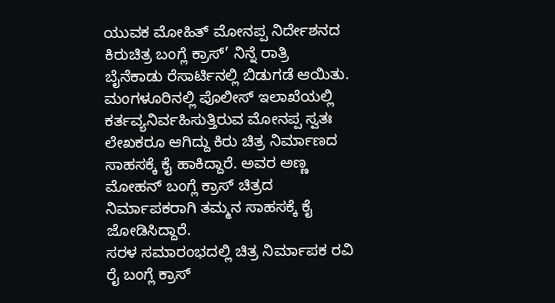ಯುವಕ ಮೋಹಿತ್ ಮೋನಪ್ಪ ನಿರ್ದೇಶನದ ಕಿರುಚಿತ್ರ ಬಂಗ್ಲೆ ಕ್ರಾಸ್’ ನಿನ್ನೆ ರಾತ್ರಿ ಬೈನೆಕಾಡು ರೆಸಾರ್ಟಿನಲ್ಲಿ ಬಿಡುಗಡೆ ಆಯಿತು. ಮಂಗಳೂರಿನಲ್ಲಿ ಪೊಲೀಸ್ ಇಲಾಖೆಯಲ್ಲಿ ಕರ್ತವ್ಯನಿರ್ವಹಿಸುತ್ತಿರುವ ಮೋನಪ್ಪ ಸ್ವತಃ ಲೇಖಕರೂ ಆಗಿದ್ದು ಕಿರು ಚಿತ್ರ ನಿರ್ಮಾಣದ ಸಾಹಸಕ್ಕೆ ಕೈ ಹಾಕಿದ್ದಾರೆ. ಅವರ ಅಣ್ಣ ಮೋಹನ್ ಬಂಗ್ಲೆ ಕ್ರಾಸ್ ಚಿತ್ರದ ನಿರ್ಮಾಪಕರಾಗಿ ತಮ್ಮನ ಸಾಹಸಕ್ಕೆ ಕೈ ಜೋಡಿಸಿದ್ದಾರೆ.
ಸರಳ ಸಮಾರಂಭದಲ್ಲಿ ಚಿತ್ರ ನಿರ್ಮಾಪಕ ರವಿ ರೈ ಬಂಗ್ಲೆ ಕ್ರಾಸ್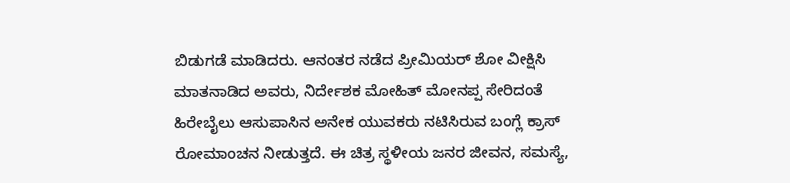ಬಿಡುಗಡೆ ಮಾಡಿದರು. ಆನಂತರ ನಡೆದ ಪ್ರೀಮಿಯರ್ ಶೋ ವೀಕ್ಷಿಸಿ ಮಾತನಾಡಿದ ಅವರು, ನಿರ್ದೇಶಕ ಮೋಹಿತ್ ಮೋನಪ್ಪ ಸೇರಿದಂತೆ ಹಿರೇಬೈಲು ಆಸುಪಾಸಿನ ಅನೇಕ ಯುವಕರು ನಟಿಸಿರುವ ಬಂಗ್ಲೆ ಕ್ರಾಸ್ ರೋಮಾಂಚನ ನೀಡುತ್ತದೆ. ಈ ಚಿತ್ರ ಸ್ಥಳೀಯ ಜನರ ಜೀವನ, ಸಮಸ್ಯೆ,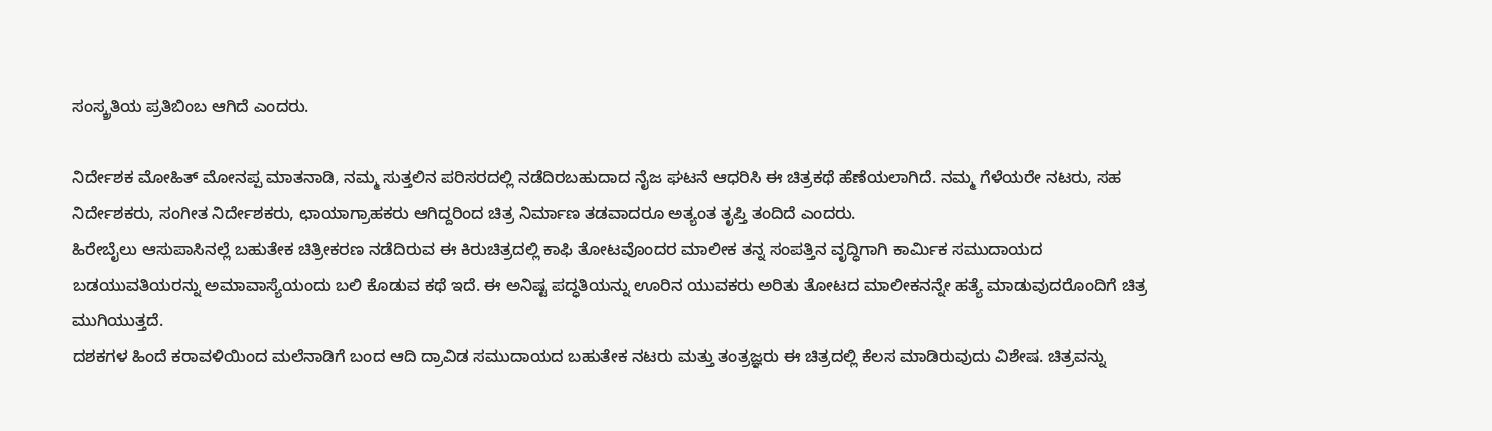ಸಂಸ್ಕ್ರತಿಯ ಪ್ರತಿಬಿಂಬ ಆಗಿದೆ ಎಂದರು.

ನಿರ್ದೇಶಕ ಮೋಹಿತ್ ಮೋನಪ್ಪ ಮಾತನಾಡಿ, ನಮ್ಮ ಸುತ್ತಲಿನ ಪರಿಸರದಲ್ಲಿ ನಡೆದಿರಬಹುದಾದ ನೈಜ ಘಟನೆ ಆಧರಿಸಿ ಈ ಚಿತ್ರಕಥೆ ಹೆಣೆಯಲಾಗಿದೆ. ನಮ್ಮ ಗೆಳೆಯರೇ ನಟರು, ಸಹ ನಿರ್ದೇಶಕರು, ಸಂಗೀತ ನಿರ್ದೇಶಕರು, ಛಾಯಾಗ್ರಾಹಕರು ಆಗಿದ್ದರಿಂದ ಚಿತ್ರ ನಿರ್ಮಾಣ ತಡವಾದರೂ ಅತ್ಯಂತ ತೃಪ್ತಿ ತಂದಿದೆ ಎಂದರು.
ಹಿರೇಬೈಲು ಆಸುಪಾಸಿನಲ್ಲೆ ಬಹುತೇಕ ಚಿತ್ರೀಕರಣ ನಡೆದಿರುವ ಈ ಕಿರುಚಿತ್ರದಲ್ಲಿ ಕಾಫಿ ತೋಟವೊಂದರ ಮಾಲೀಕ ತನ್ನ ಸಂಪತ್ತಿನ ವೃದ್ಧಿಗಾಗಿ ಕಾರ್ಮಿಕ ಸಮುದಾಯದ ಬಡಯುವತಿಯರನ್ನು ಅಮಾವಾಸ್ಯೆಯಂದು ಬಲಿ ಕೊಡುವ ಕಥೆ ಇದೆ. ಈ ಅನಿಷ್ಟ ಪದ್ಧತಿಯನ್ನು ಊರಿನ ಯುವಕರು ಅರಿತು ತೋಟದ ಮಾಲೀಕನನ್ನೇ ಹತ್ಯೆ ಮಾಡುವುದರೊಂದಿಗೆ ಚಿತ್ರ ಮುಗಿಯುತ್ತದೆ.
ದಶಕಗಳ ಹಿಂದೆ ಕರಾವಳಿಯಿಂದ ಮಲೆನಾಡಿಗೆ ಬಂದ ಆದಿ ದ್ರಾವಿಡ ಸಮುದಾಯದ ಬಹುತೇಕ ನಟರು ಮತ್ತು ತಂತ್ರಜ್ಞರು ಈ ಚಿತ್ರದಲ್ಲಿ ಕೆಲಸ ಮಾಡಿರುವುದು ವಿಶೇಷ. ಚಿತ್ರವನ್ನು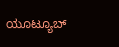ಯೂಟ್ಯೂಬ್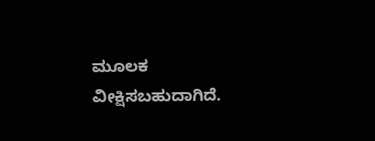ಮೂಲಕ ವೀಕ್ಷಿಸಬಹುದಾಗಿದೆ.